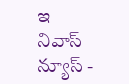ఇ నివాస్ న్యూస్ -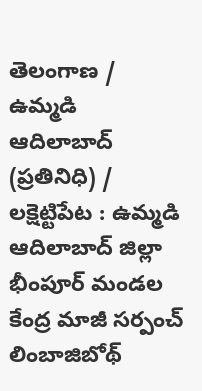తెలంగాణ / ఉమ్మడి ఆదిలాబాద్ (ప్రతినిధి) / లక్షెట్టిపేట : ఉమ్మడి ఆదిలాబాద్ జిల్లా భీంపూర్ మండల కేంద్ర మాజీ సర్పంచ్ లింబాజిబోథ్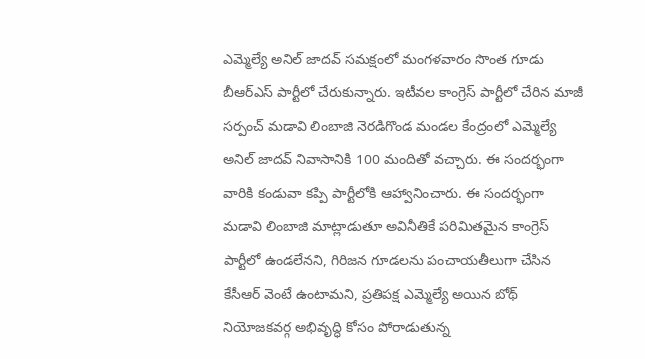ఎమ్మెల్యే అనిల్ జాదవ్ సమక్షంలో మంగళవారం సొంత గూడు బీఆర్ఎస్ పార్టీలో చేరుకున్నారు. ఇటీవల కాంగ్రెస్ పార్టీలో చేరిన మాజీ సర్పంచ్ మడావి లింబాజి నెరడిగొండ మండల కేంద్రంలో ఎమ్మెల్యే అనిల్ జాదవ్ నివాసానికి 100 మందితో వచ్చారు. ఈ సందర్భంగా వారికి కండువా కప్పి పార్టీలోకి ఆహ్వానించారు. ఈ సందర్భంగా మడావి లింబాజి మాట్లాడుతూ అవినీతికే పరిమితమైన కాంగ్రెస్ పార్టీలో ఉండలేనని, గిరిజన గూడలను పంచాయతీలుగా చేసిన కేసీఆర్ వెంటే ఉంటామని, ప్రతిపక్ష ఎమ్మెల్యే అయిన బోథ్ నియోజకవర్గ అభివృద్ధి కోసం పోరాడుతున్న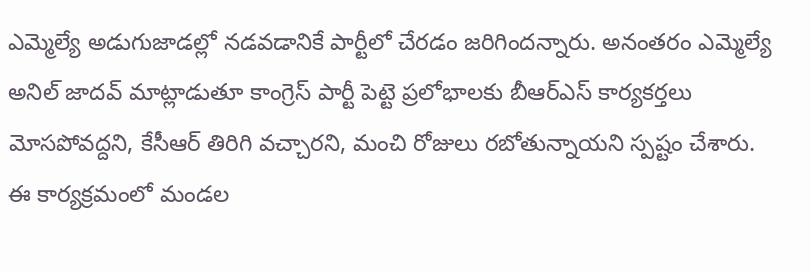ఎమ్మెల్యే అడుగుజాడల్లో నడవడానికే పార్టీలో చేరడం జరిగిందన్నారు. అనంతరం ఎమ్మెల్యే అనిల్ జాదవ్ మాట్లాడుతూ కాంగ్రెస్ పార్టీ పెట్టె ప్రలోభాలకు బీఆర్ఎస్ కార్యకర్తలు మోసపోవద్దని, కేసీఆర్ తిరిగి వచ్చారని, మంచి రోజులు రబోతున్నాయని స్పష్టం చేశారు. ఈ కార్యక్రమంలో మండల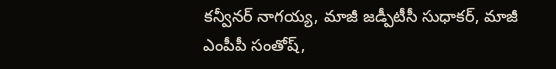కన్వీనర్ నాగయ్య, మాజీ జడ్పీటీసీ సుధాకర్, మాజీ ఎంపీపీ సంతోష్,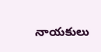నాయకులు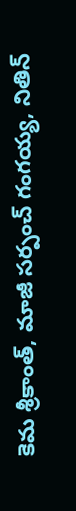కెమ శ్రీకాంత్, మాజీ సర్పంచ్ గంగయ్య, నితిన్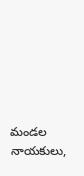మండల నాయకులు,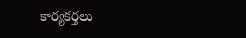కార్యకర్తలు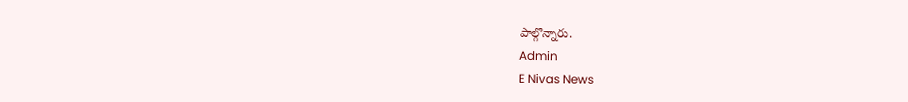పాల్గొన్నారు.
Admin
E Nivas News